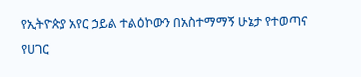የኢትዮጵያ አየር ኃይል ተልዕኮውን በአስተማማኝ ሁኔታ የተወጣና የሀገር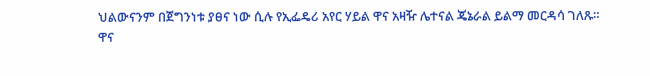ህልውናንም በጀግንነቱ ያፀና ነው ሲሉ የኢፌዴሪ አየር ሃይል ዋና አዛዥ ሌተናል ጄኔራል ይልማ መርዳሳ ገለጹ።
ዋና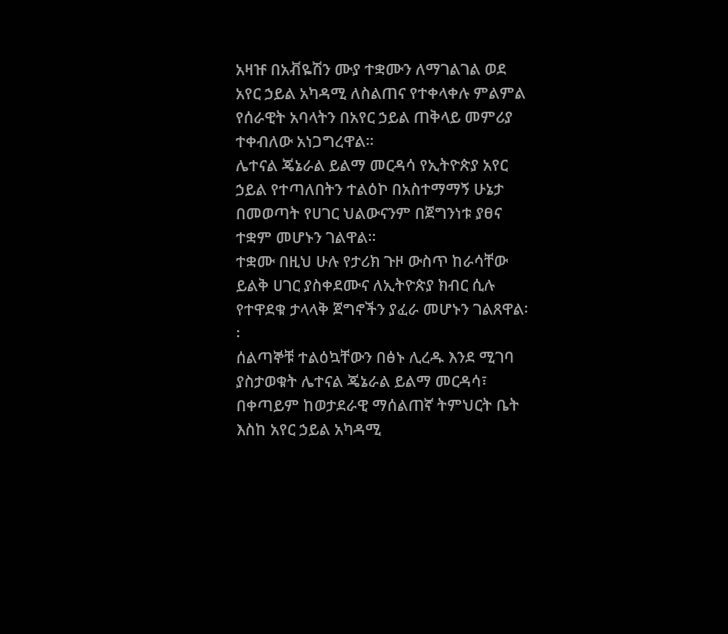አዛዡ በአቭዬሽን ሙያ ተቋሙን ለማገልገል ወደ አየር ኃይል አካዳሚ ለስልጠና የተቀላቀሉ ምልምል የሰራዊት አባላትን በአየር ኃይል ጠቅላይ መምሪያ ተቀብለው አነጋግረዋል።
ሌተናል ጄኔራል ይልማ መርዳሳ የኢትዮጵያ አየር ኃይል የተጣለበትን ተልዕኮ በአስተማማኝ ሁኔታ በመወጣት የሀገር ህልውናንም በጀግንነቱ ያፀና ተቋም መሆኑን ገልዋል።
ተቋሙ በዚህ ሁሉ የታሪክ ጉዞ ውስጥ ከራሳቸው ይልቅ ሀገር ያስቀደሙና ለኢትዮጵያ ክብር ሲሉ የተዋደቁ ታላላቅ ጀግኖችን ያፈራ መሆኑን ገልጸዋል፡፡
ሰልጣኞቹ ተልዕኳቸውን በፅኑ ሊረዱ እንደ ሚገባ ያስታወቁት ሌተናል ጄኔራል ይልማ መርዳሳ፣ በቀጣይም ከወታደራዊ ማሰልጠኛ ትምህርት ቤት እስከ አየር ኃይል አካዳሚ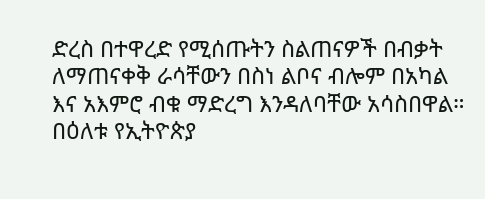ድረስ በተዋረድ የሚሰጡትን ስልጠናዎች በብቃት ለማጠናቀቅ ራሳቸውን በስነ ልቦና ብሎም በአካል እና አእምሮ ብቁ ማድረግ እንዳለባቸው አሳስበዋል።
በዕለቱ የኢትዮጵያ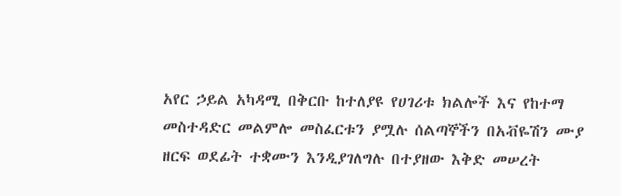አየር ኃይል አካዳሚ በቅርቡ ከተለያዩ የሀገሪቱ ክልሎች እና የከተማ መስተዳድር መልምሎ መስፈርቱን ያሟሉ ሰልጣኞችን በአቭዬሽን ሙያ ዘርፍ ወደፊት ተቋሙን እንዲያገለግሉ በተያዘው እቅድ መሠረት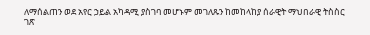ለማሰልጠን ወደ አየር ኃይል አካዳሚ ያስገባ መሆኑም መገለጹን ከመከላከያ ሰራዊት ማህበራዊ ትስስር ገጽ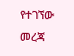የተገኘው መረጃ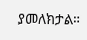ያመለክታል።